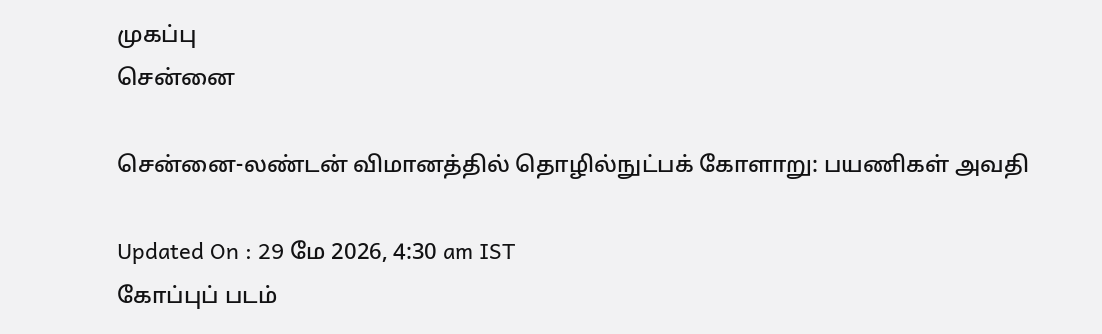முகப்பு
சென்னை

சென்னை-லண்டன் விமானத்தில் தொழில்நுட்பக் கோளாறு: பயணிகள் அவதி

Updated On : 29 மே 2026, 4:30 am IST
கோப்புப் படம்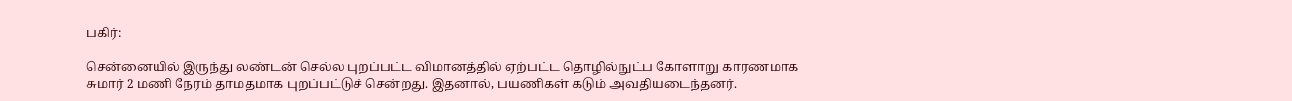பகிர்:

சென்னையில் இருந்து லண்டன் செல்ல புறப்பட்ட விமானத்தில் ஏற்பட்ட தொழில்நுட்ப கோளாறு காரணமாக சுமார் 2 மணி நேரம் தாமதமாக புறப்பட்டுச் சென்றது. இதனால், பயணிகள் கடும் அவதியடைந்தனர்.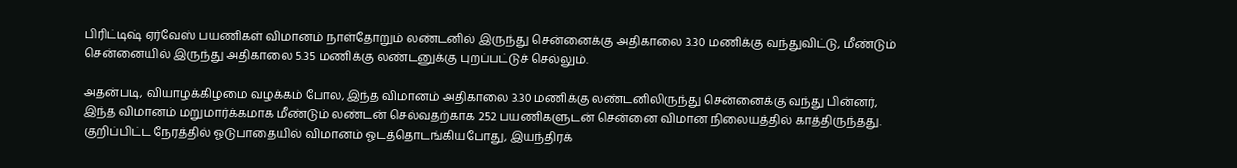பிரிட்டிஷ் ஏர்வேஸ் பயணிகள் விமானம் நாள்தோறும் லண்டனில் இருந்து சென்னைக்கு அதிகாலை 3.30 மணிக்கு வந்துவிட்டு, மீண்டும் சென்னையில் இருந்து அதிகாலை 5.35 மணிக்கு லண்டனுக்கு புறப்பட்டுச் செல்லும்.

அதன்படி, வியாழக்கிழமை வழக்கம் போல, இந்த விமானம் அதிகாலை 3.30 மணிக்கு லண்டனிலிருந்து சென்னைக்கு வந்து பின்னர், இந்த விமானம் மறுமார்க்கமாக மீண்டும் லண்டன் செல்வதற்காக 252 பயணிகளுடன் சென்னை விமான நிலையத்தில் காத்திருந்தது. குறிப்பிட்ட நேரத்தில் ஓடுபாதையில் விமானம் ஓடத்தொடங்கியபோது, இயந்திரக்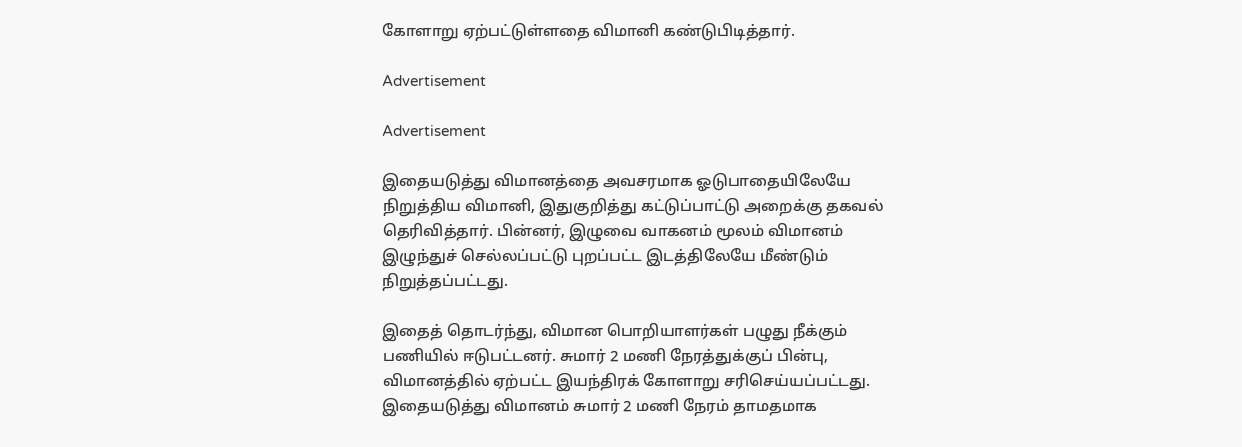கோளாறு ஏற்பட்டுள்ளதை விமானி கண்டுபிடித்தார்.

Advertisement

Advertisement

இதையடுத்து விமானத்தை அவசரமாக ஓடுபாதையிலேயே நிறுத்திய விமானி, இதுகுறித்து கட்டுப்பாட்டு அறைக்கு தகவல் தெரிவித்தார். பின்னர், இழுவை வாகனம் மூலம் விமானம் இழுந்துச் செல்லப்பட்டு புறப்பட்ட இடத்திலேயே மீண்டும் நிறுத்தப்பட்டது.

இதைத் தொடர்ந்து, விமான பொறியாளர்கள் பழுது நீக்கும் பணியில் ஈடுபட்டனர். சுமார் 2 மணி நேரத்துக்குப் பின்பு, விமானத்தில் ஏற்பட்ட இயந்திரக் கோளாறு சரிசெய்யப்பட்டது. இதையடுத்து விமானம் சுமார் 2 மணி நேரம் தாமதமாக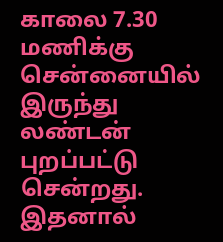காலை 7.30 மணிக்கு சென்னையில் இருந்து லண்டன் புறப்பட்டு சென்றது. இதனால்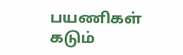பயணிகள் கடும்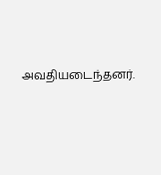அவதியடைந்தனர்.